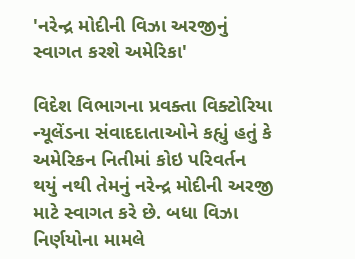'નરેન્દ્ર મોદીની વિઝા અરજીનું સ્વાગત કરશે અમેરિકા'

વિદેશ વિભાગના પ્રવક્તા વિક્ટોરિયા ન્યૂલેંડના સંવાદદાતાઓને કહ્યું હતું કે અમેરિકન નિતીમાં કોઇ પરિવર્તન થયું નથી તેમનું નરેન્દ્ર મોદીની અરજી માટે સ્વાગત કરે છે. બધા વિઝા નિર્ણયોના મામલે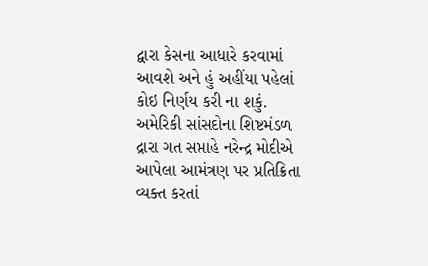દ્વારા કેસના આધારે કરવામાં આવશે અને હું અહીંયા પહેલાં કોઇ નિર્ણય કરી ના શકું. અમેરિકી સાંસદોના શિષ્ટમંડળ દ્રારા ગત સપ્તાહે નરેન્દ્ર મોદીએ આપેલા આમંત્રણ પર પ્રતિક્રિતા વ્યક્ત કરતાં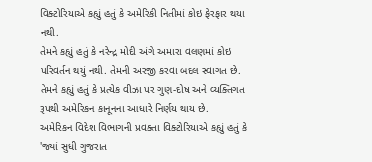વિક્ટોરિયાએ કહ્યું હતું કે અમેરિકી નિતીમાં કોઇ ફેરફાર થયા નથી.
તેમને કહ્યું હતું કે નરેન્દ્ર મોદી અંગે અમારા વલણમાં કોઇ પરિવર્તન થયું નથી. તેમની અરજી કરવા બદલ સ્વાગત છે. તેમને કહ્યું હતું કે પ્રત્યેક વીઝા પર ગુણ-દોષ અને વ્યક્તિગત રૂપથી અમેરિકન કાનૂનના આધારે નિર્ણય થાય છે.
અમેરિકન વિદેશ વિભાગની પ્રવક્તા વિક્ટોરિયાએ કહ્યું હતું કે 'જ્યાં સુધી ગુજરાત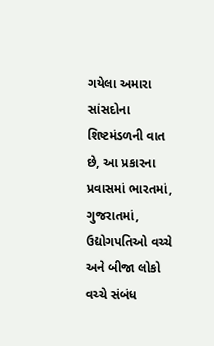ગયેલા અમારા સાંસદોના શિષ્ટમંડળની વાત છે, આ પ્રકારના પ્રવાસમાં ભારતમાં, ગુજરાતમાં, ઉદ્યોગપતિઓ વચ્ચે અને બીજા લોકો વચ્ચે સંબંધ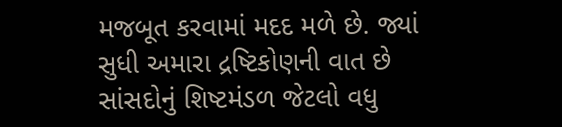મજબૂત કરવામાં મદદ મળે છે. જ્યાં સુધી અમારા દ્રષ્ટિકોણની વાત છે સાંસદોનું શિષ્ટમંડળ જેટલો વધુ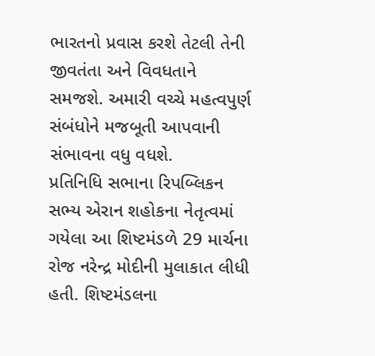ભારતનો પ્રવાસ કરશે તેટલી તેની જીવતંતા અને વિવધતાને સમજશે. અમારી વચ્ચે મહત્વપુર્ણ સંબંધોને મજબૂતી આપવાની સંભાવના વધુ વધશે.
પ્રતિનિધિ સભાના રિપબ્લિકન સભ્ય એરાન શહોકના નેતૃત્વમાં ગયેલા આ શિષ્ટમંડળે 29 માર્ચના રોજ નરેન્દ્ર મોદીની મુલાકાત લીધી હતી. શિષ્ટમંડલના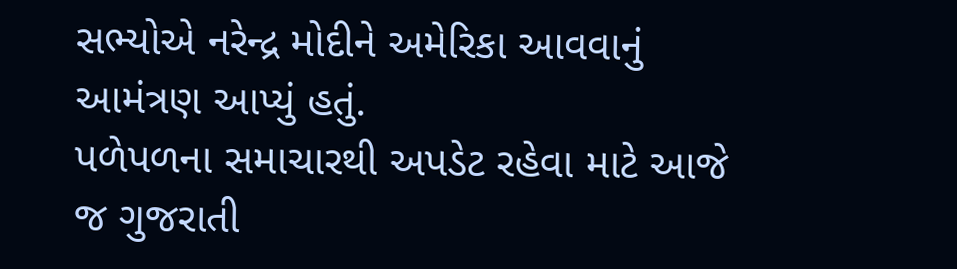સભ્યોએ નરેન્દ્ર મોદીને અમેરિકા આવવાનું આમંત્રણ આપ્યું હતું.
પળેપળના સમાચારથી અપડેટ રહેવા માટે આજે જ ગુજરાતી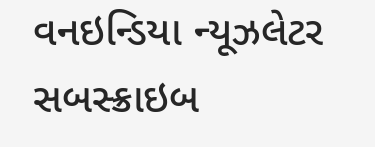વનઇન્ડિયા ન્યૂઝલેટર સબસ્ક્રાઇબ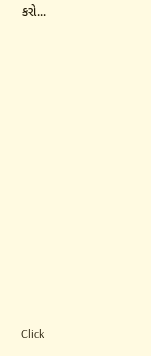કરો...












Click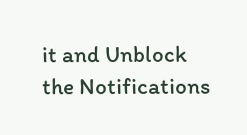it and Unblock the Notifications